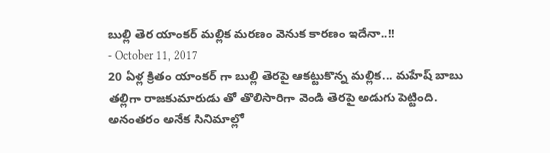బుల్లి తెర యాంకర్ మల్లిక మరణం వెనుక కారణం ఇదేనా..!!
- October 11, 2017
20 ఏళ్ల క్రితం యాంకర్ గా బుల్లి తెరపై ఆకట్టుకొన్న మల్లిక... మహేష్ బాబు తల్లిగా రాజకుమారుడు తో తొలిసారిగా వెండి తెరపై అడుగు పెట్టింది. అనంతరం అనేక సినిమాల్లో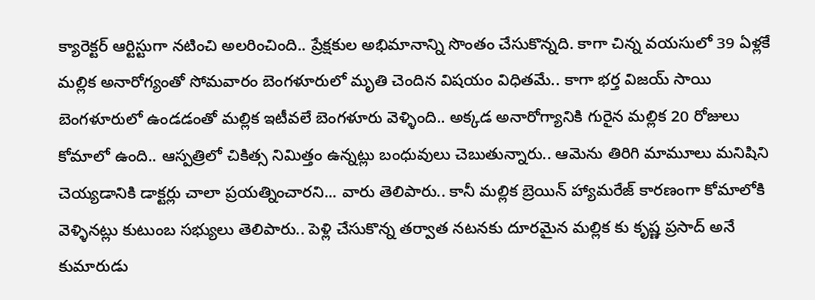క్యారెక్టర్ ఆర్టిస్టుగా నటించి అలరించింది.. ప్రేక్షకుల అభిమానాన్ని సొంతం చేసుకొన్నది. కాగా చిన్న వయసులో 39 ఏళ్లకే మల్లిక అనారోగ్యంతో సోమవారం బెంగళూరులో మృతి చెందిన విషయం విధితమే.. కాగా భర్త విజయ్ సాయి బెంగళూరులో ఉండడంతో మల్లిక ఇటీవలే బెంగళూరు వెళ్ళింది.. అక్కడ అనారోగ్యానికి గురైన మల్లిక 20 రోజులు కోమాలో ఉంది.. ఆస్పత్రిలో చికిత్స నిమిత్తం ఉన్నట్లు బంధువులు చెబుతున్నారు.. ఆమెను తిరిగి మామూలు మనిషిని చెయ్యడానికి డాక్టర్లు చాలా ప్రయత్నించారని... వారు తెలిపారు.. కానీ మల్లిక బ్రెయిన్ హ్యామరేజ్ కారణంగా కోమాలోకి వెళ్ళినట్లు కుటుంబ సభ్యులు తెలిపారు.. పెళ్లి చేసుకొన్న తర్వాత నటనకు దూరమైన మల్లిక కు కృష్ణ ప్రసాద్ అనే కుమారుడు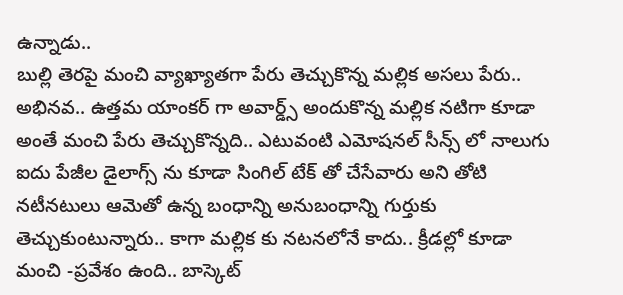ఉన్నాడు..
బుల్లి తెరపై మంచి వ్యాఖ్యాతగా పేరు తెచ్చుకొన్న మల్లిక అసలు పేరు.. అభినవ.. ఉత్తమ యాంకర్ గా అవార్డ్స్ అందుకొన్న మల్లిక నటిగా కూడా అంతే మంచి పేరు తెచ్చుకొన్నది.. ఎటువంటి ఎమోషనల్ సీన్స్ లో నాలుగు ఐదు పేజీల డైలాగ్స్ ను కూడా సింగిల్ టేక్ తో చేసేవారు అని తోటి నటీనటులు ఆమెతో ఉన్న బంధాన్ని అనుబంధాన్ని గుర్తుకు తెచ్చుకుంటున్నారు.. కాగా మల్లిక కు నటనలోనే కాదు.. క్రీడల్లో కూడా మంచి -ప్రవేశం ఉంది.. బాస్కెట్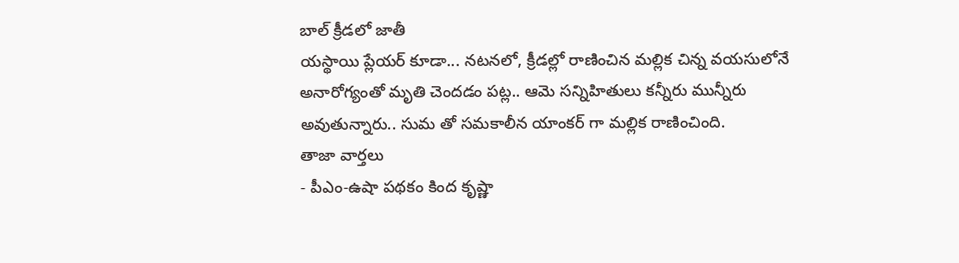బాల్ క్రీడలో జాతీ
యస్థాయి ప్లేయర్ కూడా... నటనలో, క్రీడల్లో రాణించిన మల్లిక చిన్న వయసులోనే అనారోగ్యంతో మృతి చెందడం పట్ల.. ఆమె సన్నిహితులు కన్నీరు మున్నీరు అవుతున్నారు.. సుమ తో సమకాలీన యాంకర్ గా మల్లిక రాణించింది.
తాజా వార్తలు
- పీఎం-ఉషా పథకం కింద కృష్ణా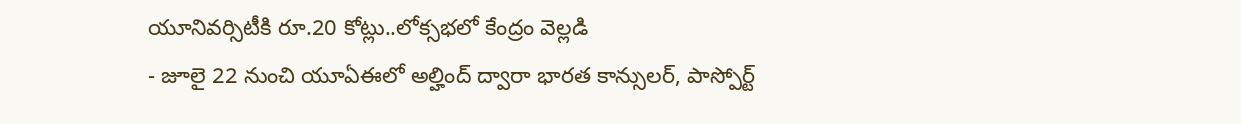యూనివర్సిటీకి రూ.20 కోట్లు..లోక్సభలో కేంద్రం వెల్లడి
- జూలై 22 నుంచి యూఏఈలో అల్హింద్ ద్వారా భారత కాన్సులర్, పాస్పోర్ట్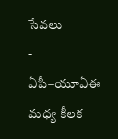సేవలు
- ఏపీ–యూఏఈ మధ్య కీలక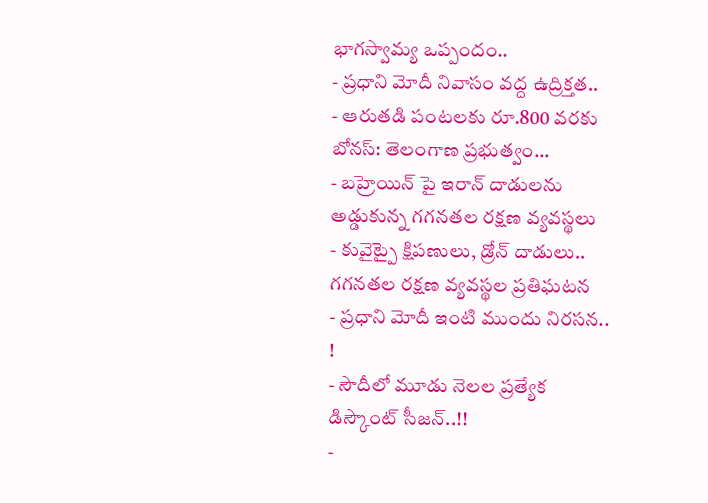భాగస్వామ్య ఒప్పందం..
- ప్రధాని మోదీ నివాసం వద్ద ఉద్రిక్తత..
- ఆరుతడి పంటలకు రూ.800 వరకు బోనస్: తెలంగాణ ప్రభుత్వం...
- బహ్రెయిన్ పై ఇరాన్ దాడులను అడ్డుకున్న గగనతల రక్షణ వ్యవస్థలు
- కువైట్పై క్షిపణులు, డ్రోన్ దాడులు.. గగనతల రక్షణ వ్యవస్థల ప్రతిఘటన
- ప్రధాని మోదీ ఇంటి ముందు నిరసన.. !
- సౌదీలో మూడు నెలల ప్రత్యేక డిస్కౌంట్ సీజన్..!!
-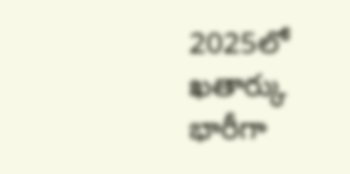2025లో ఖతార్కు భారీగా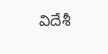విదేశీ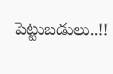పెట్టుబడులు..!!